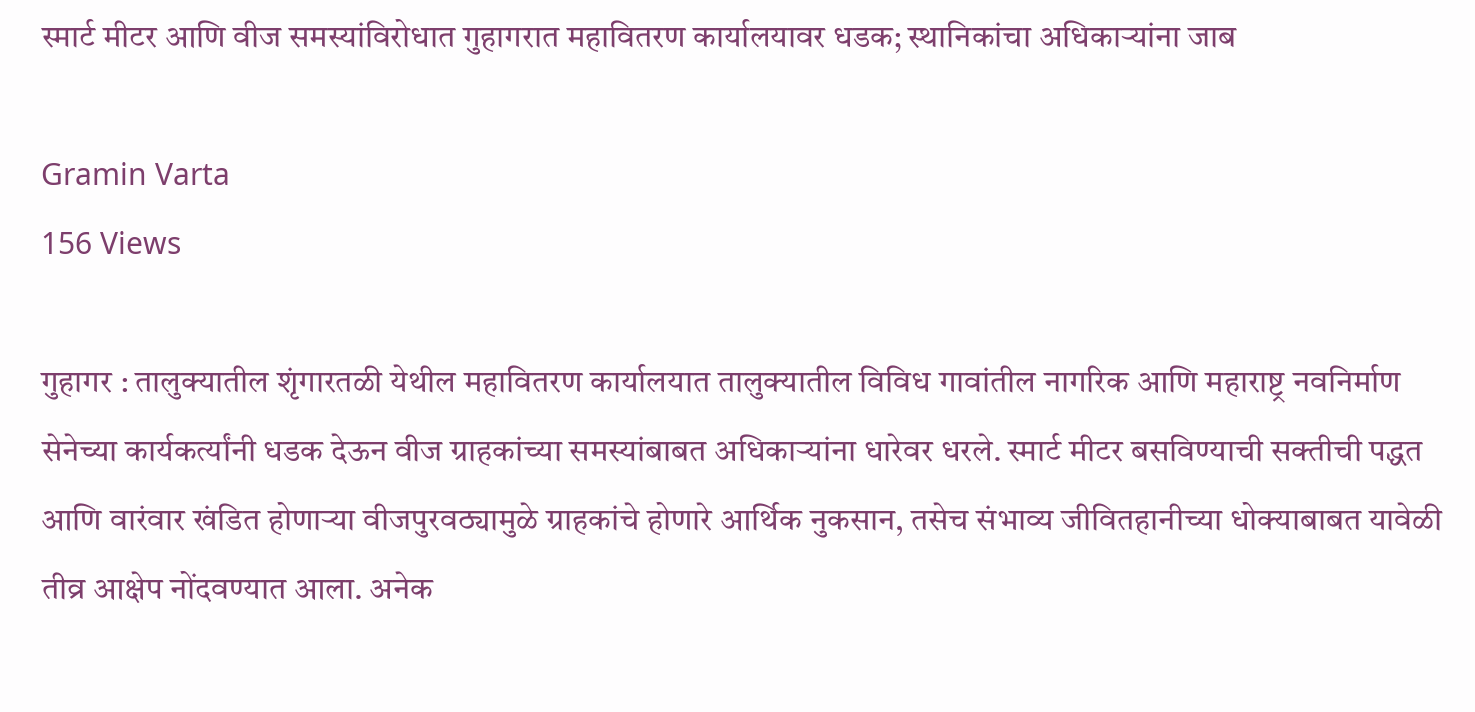स्मार्ट मीटर आणि वीज समस्यांविरोधात गुहागरात महावितरण कार्यालयावर धडक; स्थानिकांचा अधिकाऱ्यांना जाब

Gramin Varta
156 Views

गुहागर : तालुक्यातील शृंगारतळी येथील महावितरण कार्यालयात तालुक्यातील विविध गावांतील नागरिक आणि महाराष्ट्र नवनिर्माण सेनेच्या कार्यकर्त्यांनी धडक देऊन वीज ग्राहकांच्या समस्यांबाबत अधिकाऱ्यांना धारेवर धरले. स्मार्ट मीटर बसविण्याची सक्तीची पद्धत आणि वारंवार खंडित होणाऱ्या वीजपुरवठ्यामुळे ग्राहकांचे होणारे आर्थिक नुकसान, तसेच संभाव्य जीवितहानीच्या धोक्याबाबत यावेळी तीव्र आक्षेप नोंदवण्यात आला. अनेक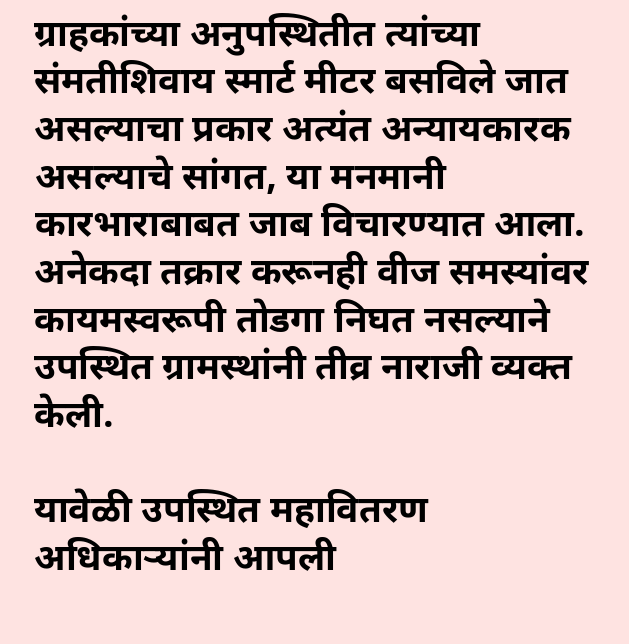ग्राहकांच्या अनुपस्थितीत त्यांच्या संमतीशिवाय स्मार्ट मीटर बसविले जात असल्याचा प्रकार अत्यंत अन्यायकारक असल्याचे सांगत, या मनमानी कारभाराबाबत जाब विचारण्यात आला. अनेकदा तक्रार करूनही वीज समस्यांवर कायमस्वरूपी तोडगा निघत नसल्याने उपस्थित ग्रामस्थांनी तीव्र नाराजी व्यक्त केली.

यावेळी उपस्थित महावितरण अधिकाऱ्यांनी आपली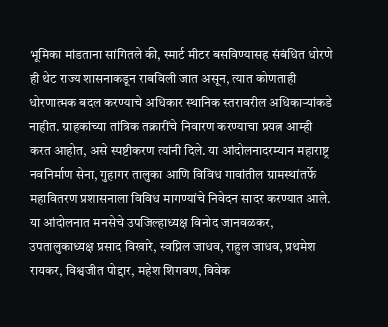भूमिका मांडताना सांगितले की, स्मार्ट मीटर बसविण्यासह संबंधित धोरणे ही थेट राज्य शासनाकडून राबविली जात असून, त्यात कोणताही धोरणात्मक बदल करण्याचे अधिकार स्थानिक स्तरावरील अधिकाऱ्यांकडे नाहीत. ग्राहकांच्या तांत्रिक तक्रारींचे निवारण करण्याचा प्रयत्न आम्ही करत आहोत, असे स्पष्टीकरण त्यांनी दिले. या आंदोलनादरम्यान महाराष्ट्र नवनिर्माण सेना, गुहागर तालुका आणि विविध गावांतील ग्रामस्थांतर्फे महावितरण प्रशासनाला विविध मागण्यांचे निवेदन सादर करण्यात आले. या आंदोलनात मनसेचे उपजिल्हाध्यक्ष विनोद जानवळकर, उपतालुकाध्यक्ष प्रसाद विखारे, स्वप्निल जाधव, राहुल जाधव, प्रथमेश रायकर, विश्वजीत पोद्दार, महेश शिगवण, विवेक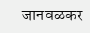जानवळकर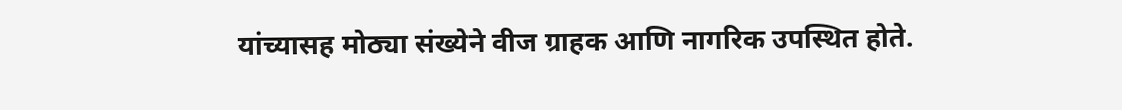यांच्यासह मोठ्या संख्येने वीज ग्राहक आणि नागरिक उपस्थित होते.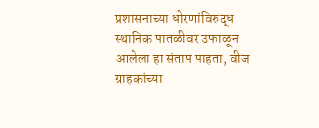प्रशासनाच्या धोरणांविरुद्ध स्थानिक पातळीवर उफाळून आलेला हा संताप पाहता, वीज ग्राहकांच्या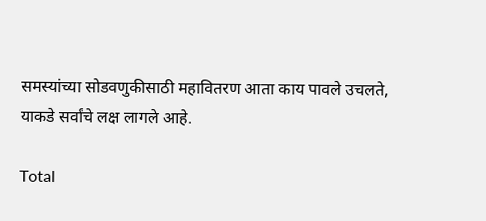समस्यांच्या सोडवणुकीसाठी महावितरण आता काय पावले उचलते, याकडे सर्वांचे लक्ष लागले आहे.

Total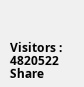Visitors :
4820522
Share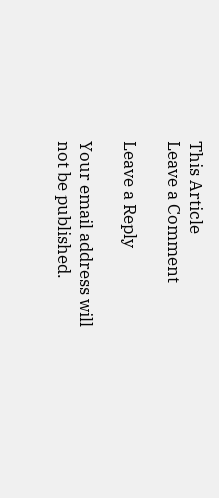This Article
Leave a Comment

Leave a Reply

Your email address will not be published.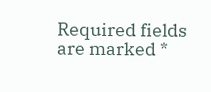Required fields are marked *